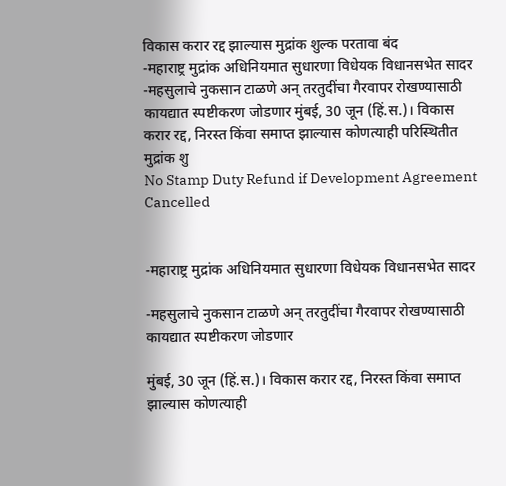विकास करार रद्द झाल्यास मुद्रांक शुल्क परतावा बंद
-महाराष्ट्र मुद्रांक अधिनियमात सुधारणा विधेयक विधानसभेत सादर -महसुलाचे नुकसान टाळणे अन् तरतुदींचा गैरवापर रोखण्यासाठी कायद्यात स्पष्टीकरण जोडणार मुंबई, 30 जून (हिं.स.)। विकास करार रद्द, निरस्त किंवा समाप्त झाल्यास कोणत्याही परिस्थितीत मुद्रांक शु
No Stamp Duty Refund if Development Agreement Cancelled


-महाराष्ट्र मुद्रांक अधिनियमात सुधारणा विधेयक विधानसभेत सादर

-महसुलाचे नुकसान टाळणे अन् तरतुदींचा गैरवापर रोखण्यासाठी कायद्यात स्पष्टीकरण जोडणार

मुंबई, 30 जून (हिं.स.)। विकास करार रद्द, निरस्त किंवा समाप्त झाल्यास कोणत्याही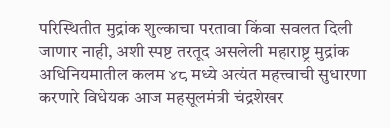परिस्थितीत मुद्रांक शुल्काचा परतावा किंवा सवलत दिली जाणार नाही, अशी स्पष्ट तरतूद असलेली महाराष्ट्र मुद्रांक अधिनियमातील कलम ४८ मध्ये अत्यंत महत्त्वाची सुधारणा करणारे विधेयक आज महसूलमंत्री चंद्रशेखर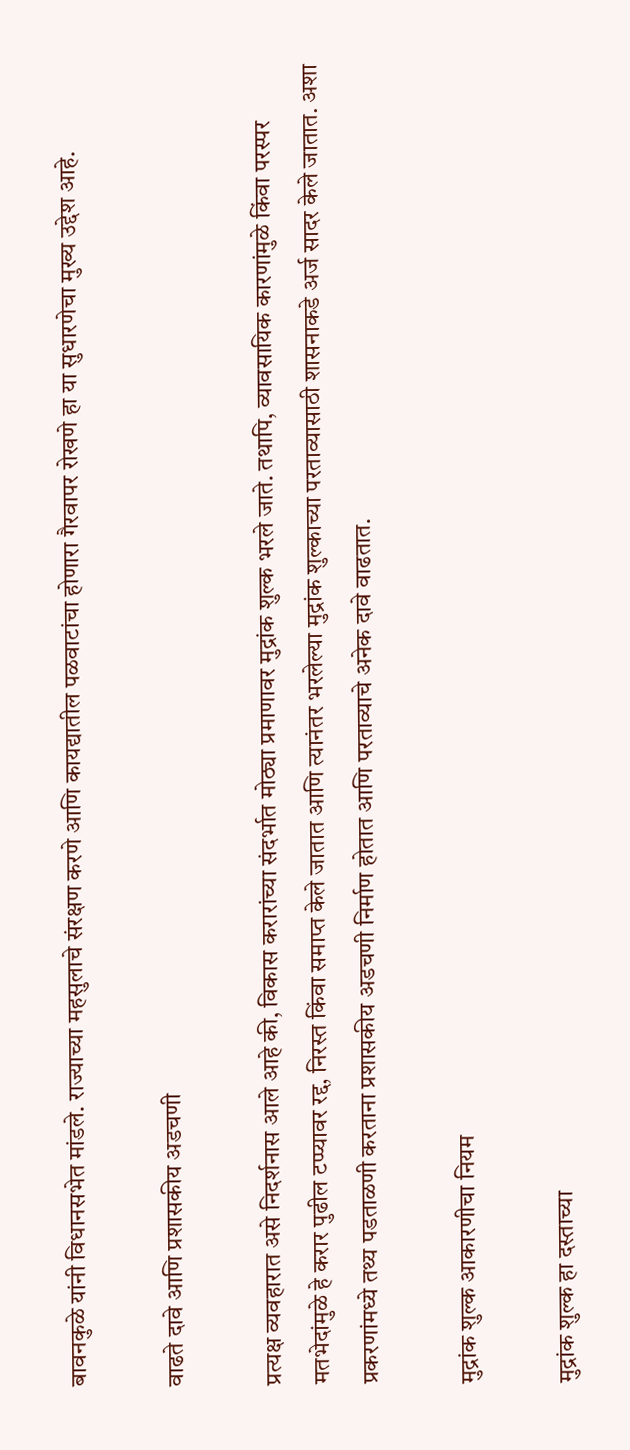बावनकुळे यांनी विधानसभेत मांडले. राज्याच्या महसुलाचे संरक्षण करणे आणि कायद्यातील पळवाटांचा होणारा गैरवापर रोखणे हा या सुधारणेचा मुख्य उद्देश आहे.

वाढते दावे आणि प्रशासकीय अडचणी

प्रत्यक्ष व्यवहारात असे निदर्शनास आले आहे की, विकास करारांच्या संदर्भात मोठ्या प्रमाणावर मुद्रांक शुल्क भरले जाते. तथापि, व्यावसायिक कारणांमुळे किंवा परस्पर मतभेदांमुळे हे करार पुढील टप्प्यावर रद्द, निरस्त किंवा समाप्त केले जातात आणि त्यानंतर भरलेल्या मुद्रांक शुल्काच्या परताव्यासाठी शासनाकडे अर्ज सादर केले जातात. अशा प्रकरणांमध्ये तथ्य पडताळणी करताना प्रशासकीय अडचणी निर्माण होतात आणि परताव्याचे अनेक दावे वाढतात.

मुद्रांक शुल्क आकारणीचा नियम

मुद्रांक शुल्क हा दस्ताच्या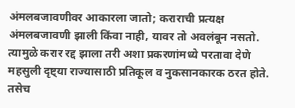अंमलबजावणीवर आकारला जातो; कराराची प्रत्यक्ष अंमलबजावणी झाली किंवा नाही, यावर तो अवलंबून नसतो. त्यामुळे करार रद्द झाला तरी अशा प्रकरणांमध्ये परतावा देणे महसुली दृष्ट्या राज्यासाठी प्रतिकूल व नुकसानकारक ठरत होते. तसेच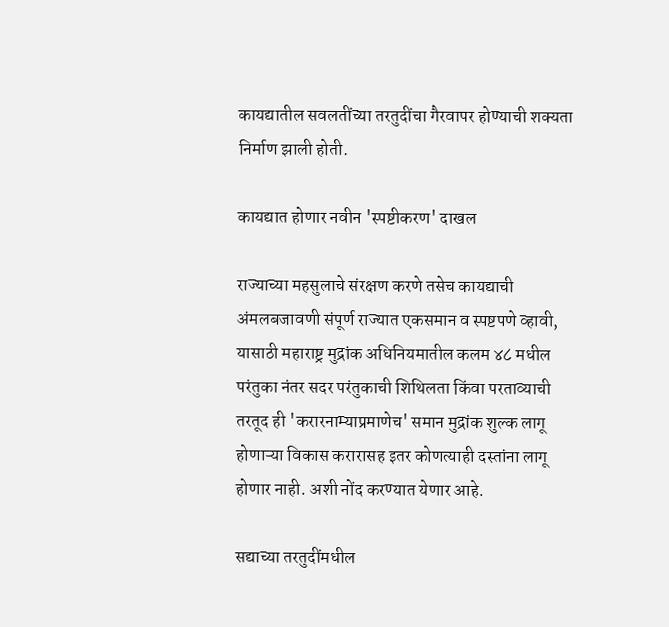कायद्यातील सवलतींच्या तरतुदींचा गैरवापर होण्याची शक्यता निर्माण झाली होती.

कायद्यात होणार नवीन 'स्पष्टीकरण' दाखल

राज्याच्या महसुलाचे संरक्षण करणे तसेच कायद्याची अंमलबजावणी संपूर्ण राज्यात एकसमान व स्पष्टपणे व्हावी, यासाठी महाराष्ट्र मुद्रांक अधिनियमातील कलम ४८ मधील परंतुका नंतर सदर परंतुकाची शिथिलता किंवा परताव्याची तरतूद ही 'करारनाम्याप्रमाणेच' समान मुद्रांक शुल्क लागू होणाऱ्या विकास करारासह इतर कोणत्याही दस्तांना लागू होणार नाही. अशी नोंद करण्यात येणार आहे.

सद्याच्या तरतुदींमधील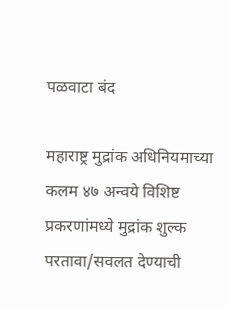पळवाटा बंद

महाराष्ट्र मुद्रांक अधिनियमाच्या कलम ४७ अन्वये विशिष्ट प्रकरणांमध्ये मुद्रांक शुल्क परतावा/सवलत देण्याची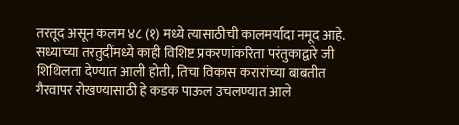तरतूद असून कलम ४८ (१) मध्ये त्यासाठीची कालमर्यादा नमूद आहे. सध्याच्या तरतुदींमध्ये काही विशिष्ट प्रकरणांकरिता परंतुकाद्वारे जी शिथिलता देण्यात आली होती, तिचा विकास करारांच्या बाबतीत गैरवापर रोखण्यासाठी हे कडक पाऊल उचलण्यात आले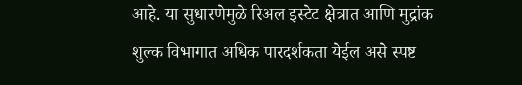आहे. या सुधारणेमुळे रिअल इस्टेट क्षेत्रात आणि मुद्रांक शुल्क विभागात अधिक पारदर्शकता येईल असे स्पष्ट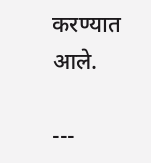करण्यात आले.

---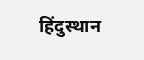हिंदुस्थान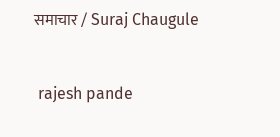समाचार / Suraj Chaugule


 rajesh pande